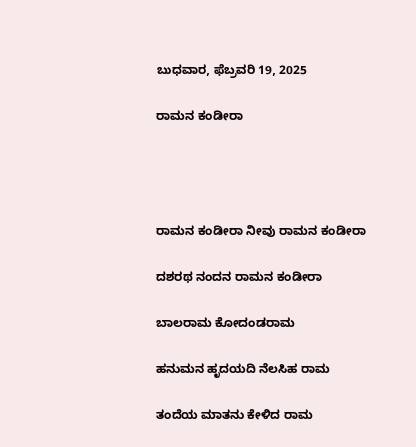ಬುಧವಾರ, ಫೆಬ್ರವರಿ 19, 2025

ರಾಮನ ಕಂಡೀರಾ




ರಾಮನ ಕಂಡೀರಾ ನೀವು ರಾಮನ ಕಂಡೀರಾ

ದಶರಥ ನಂದನ ರಾಮನ ಕಂಡೀರಾ

ಬಾಲರಾಮ ಕೋದಂಡರಾಮ

ಹನುಮನ ಹೃದಯದಿ ನೆಲಸಿಹ ರಾಮ

ತಂದೆಯ ಮಾತನು ಕೇಳಿದ ರಾಮ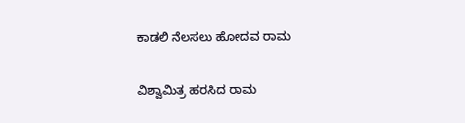ಕಾಡಲಿ ನೆಲಸಲು ಹೋದವ ರಾಮ

ವಿಶ್ವಾಮಿತ್ರ ಹರಸಿದ ರಾಮ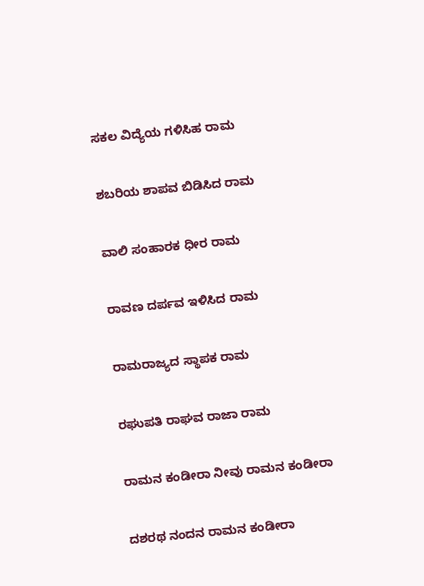ಸಕಲ ವಿದ್ಯೆಯ ಗಳಿಸಿಹ ರಾಮ

ಶಬರಿಯ ಶಾಪವ ಬಿಡಿಸಿದ ರಾಮ

ವಾಲಿ ಸಂಹಾರಕ ಧೀರ ರಾಮ

ರಾವಣ ದರ್ಪವ ಇಳಿಸಿದ ರಾಮ

ರಾಮರಾಜ್ಯದ ಸ್ಥಾಪಕ ರಾಮ

ರಘುಪತಿ ರಾಘವ ರಾಜಾ ರಾಮ

ರಾಮನ ಕಂಡೀರಾ ನೀವು ರಾಮನ ಕಂಡೀರಾ

ದಶರಥ ನಂದನ ರಾಮನ ಕಂಡೀರಾ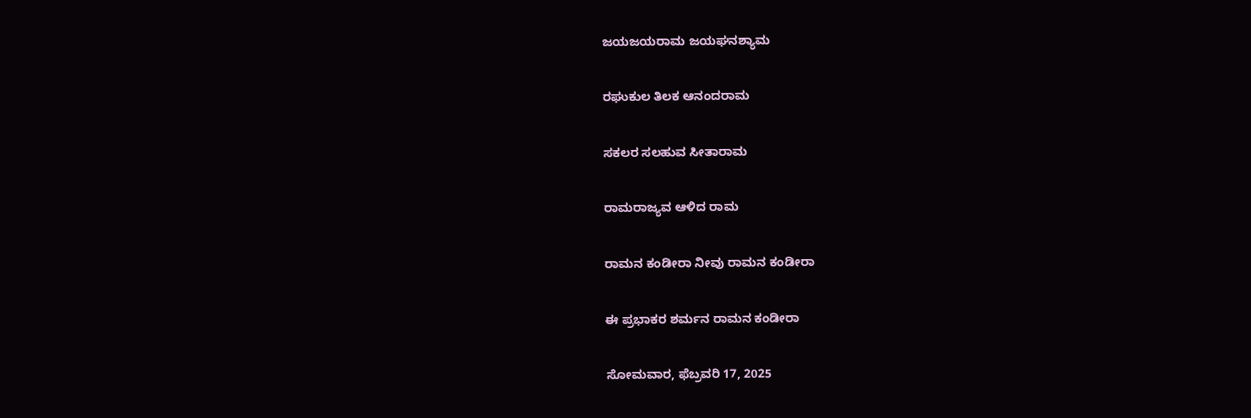ಜಯಜಯರಾಮ ಜಯಘನಶ್ಯಾಮ

ರಘುಕುಲ ತಿಲಕ ಆನಂದರಾಮ

ಸಕಲರ ಸಲಹುವ ಸೀತಾರಾಮ

ರಾಮರಾಜ್ಯವ ಆಳಿದ ರಾಮ

ರಾಮನ ಕಂಡೀರಾ ನೀವು ರಾಮನ ಕಂಡೀರಾ

ಈ ಪ್ರಭಾಕರ ಶರ್ಮನ ರಾಮನ ಕಂಡೀರಾ

ಸೋಮವಾರ, ಫೆಬ್ರವರಿ 17, 2025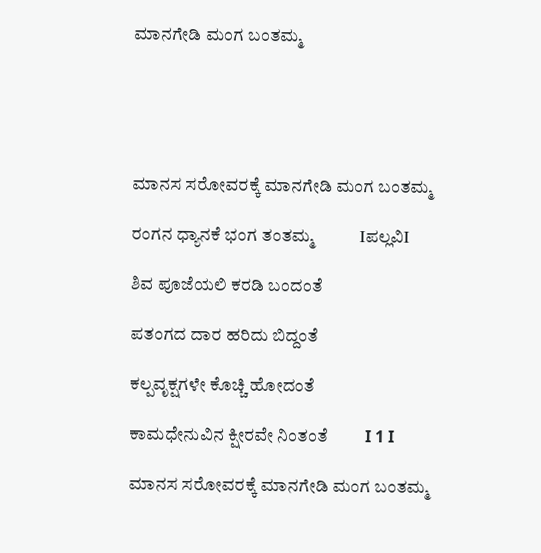ಮಾನಗೇಡಿ ಮಂಗ ಬಂತಮ್ಮ





ಮಾನಸ ಸರೋವರಕ್ಕೆ ಮಾನಗೇಡಿ ಮಂಗ ಬಂತಮ್ಮ

ರಂಗನ ಧ್ಯಾನಕೆ ಭಂಗ ತಂತಮ್ಮ           Iಪಲ್ಲವಿI

ಶಿವ ಪೂಜೆಯಲಿ ಕರಡಿ ಬಂದಂತೆ

ಪತಂಗದ ದಾರ ಹರಿದು ಬಿದ್ದಂತೆ

ಕಲ್ಪವೃಕ್ಷಗಳೇ ಕೊಚ್ಚಿ ಹೋದಂತೆ

ಕಾಮಧೇನುವಿನ ಕ್ಷೀರವೇ ನಿಂತಂತೆ         I 1 I

ಮಾನಸ ಸರೋವರಕ್ಕೆ ಮಾನಗೇಡಿ ಮಂಗ ಬಂತಮ್ಮ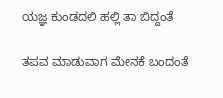ಯಜ್ಞ ಕುಂಡದಲಿ ಹಲ್ಲಿ ತಾ ಬಿದ್ದಂತೆ

ತಪವ ಮಾಡುವಾಗ ಮೇನಕೆ ಬಂದಂತೆ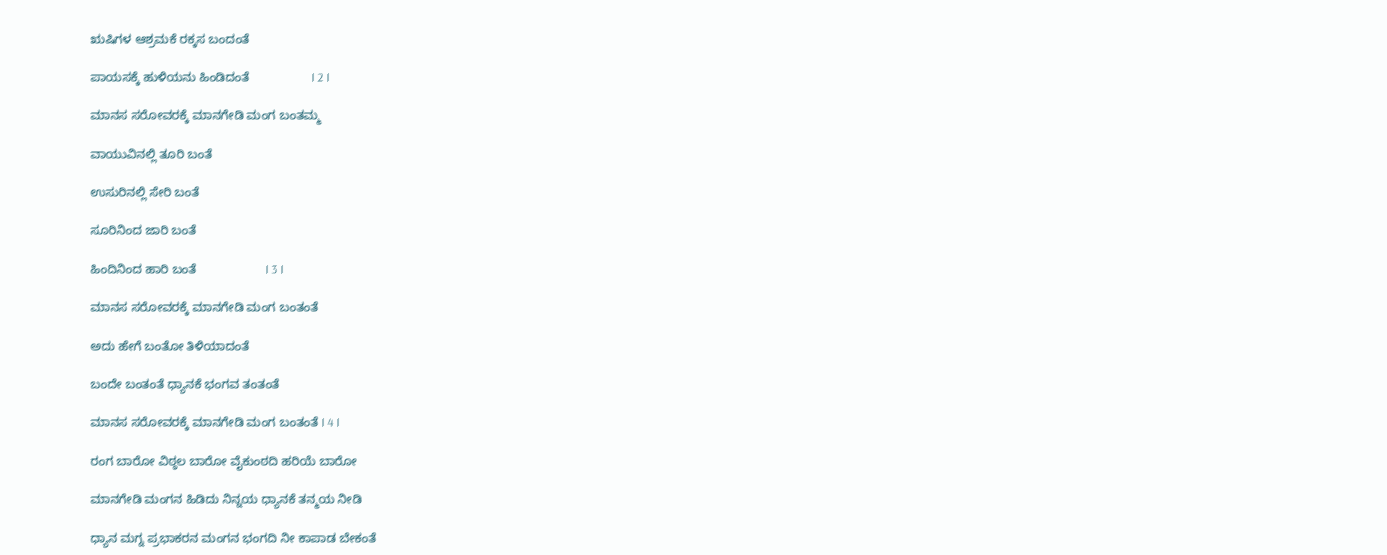ಋಷಿಗಳ ಆಶ್ರಮಕೆ ರಕ್ಕಸ ಬಂದಂತೆ

ಪಾಯಸಕ್ಕೆ ಹುಳಿಯನು ಹಿಂಡಿದಂತೆ                  I 2 I

ಮಾನಸ ಸರೋವರಕ್ಕೆ ಮಾನಗೇಡಿ ಮಂಗ ಬಂತಮ್ಮ

ವಾಯುವಿನಲ್ಲಿ ತೂರಿ ಬಂತೆ

ಉಸುರಿನಲ್ಲಿ ಸೇರಿ ಬಂತೆ

ಸೂರಿನಿಂದ ಜಾರಿ ಬಂತೆ

ಹಿಂದಿನಿಂದ ಹಾರಿ ಬಂತೆ                    I 3 I

ಮಾನಸ ಸರೋವರಕ್ಕೆ ಮಾನಗೇಡಿ ಮಂಗ ಬಂತಂತೆ

ಅದು ಹೇಗೆ ಬಂತೋ ತಿಳಿಯಾದಂತೆ

ಬಂದೇ ಬಂತಂತೆ ಧ್ಯಾನಕೆ ಭಂಗವ ತಂತಂತೆ

ಮಾನಸ ಸರೋವರಕ್ಕೆ ಮಾನಗೇಡಿ ಮಂಗ ಬಂತಂತೆ I 4 I

ರಂಗ ಬಾರೋ ವಿಠ್ಠಲ ಬಾರೋ ವೈಕುಂಠದಿ ಹರಿಯೆ ಬಾರೋ

ಮಾನಗೇಡಿ ಮಂಗನ ಹಿಡಿದು ನಿನ್ನಯ ಧ್ಯಾನಕೆ ತನ್ಮಯ ನೀಡಿ

ಧ್ಯಾನ ಮಗ್ನ ಪ್ರಭಾಕರನ ಮಂಗನ ಭಂಗದಿ ನೀ ಕಾಪಾಡ ಬೇಕಂತೆ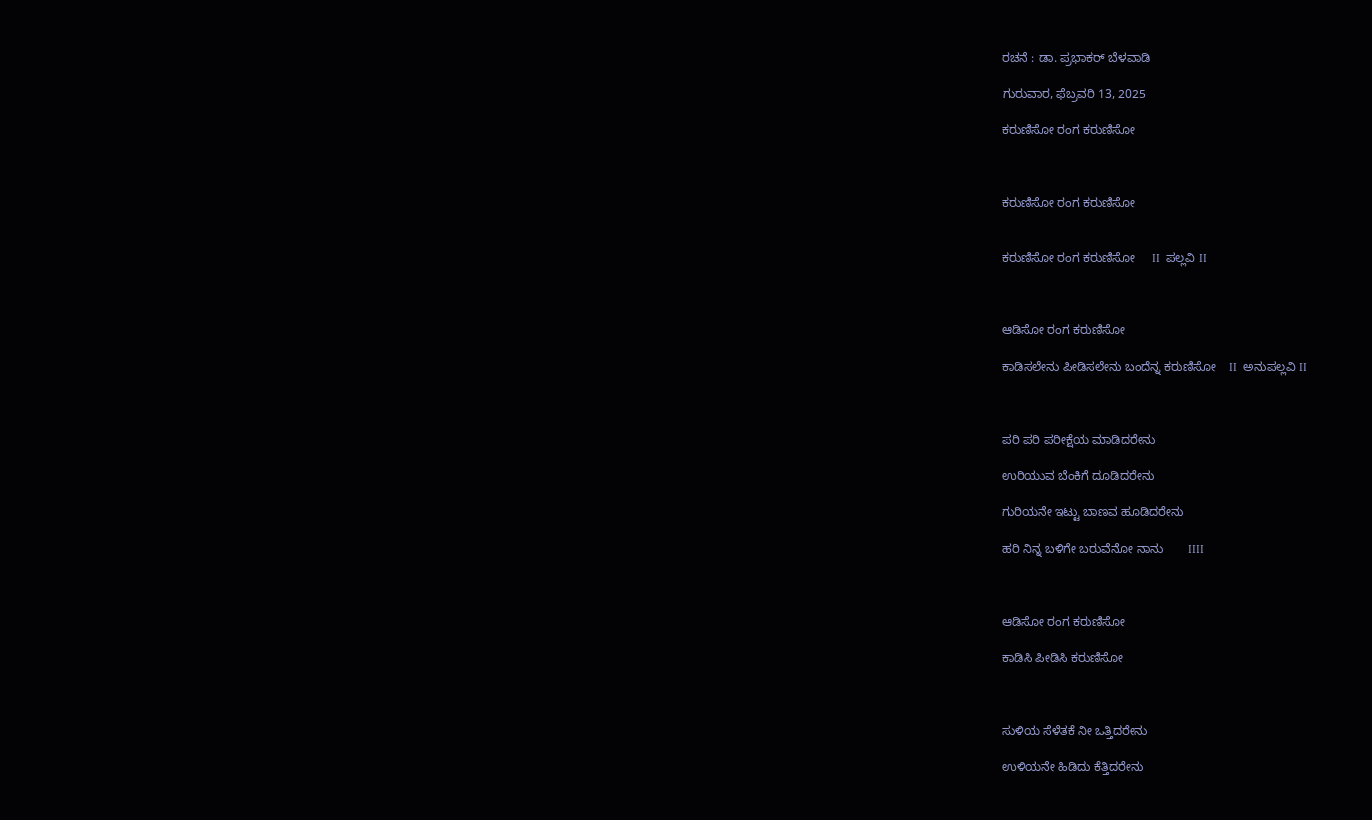ರಚನೆ : ಡಾ. ಪ್ರಭಾಕರ್ ಬೆಳವಾಡಿ

ಗುರುವಾರ, ಫೆಬ್ರವರಿ 13, 2025

ಕರುಣಿಸೋ ರಂಗ ಕರುಣಿಸೋ



ಕರುಣಿಸೋ ರಂಗ ಕರುಣಿಸೋ


ಕರುಣಿಸೋ ರಂಗ ಕರುಣಿಸೋ     II  ಪಲ್ಲವಿ II



ಆಡಿಸೋ ರಂಗ ಕರುಣಿಸೋ

ಕಾಡಿಸಲೇನು ಪೀಡಿಸಲೇನು ಬಂದೆನ್ನ ಕರುಣಿಸೋ    II  ಅನುಪಲ್ಲವಿ II



ಪರಿ ಪರಿ ಪರೀಕ್ಷೆಯ ಮಾಡಿದರೇನು

ಉರಿಯುವ ಬೆಂಕಿಗೆ ದೂಡಿದರೇನು

ಗುರಿಯನೇ ಇಟ್ಟು ಬಾಣವ ಹೂಡಿದರೇನು

ಹರಿ ನಿನ್ನ ಬಳಿಗೇ ಬರುವೆನೋ ನಾನು       IIII



ಆಡಿಸೋ ರಂಗ ಕರುಣಿಸೋ

ಕಾಡಿಸಿ ಪೀಡಿಸಿ ಕರುಣಿಸೋ



ಸುಳಿಯ ಸೆಳೆತಕೆ ನೀ ಒತ್ತಿದರೇನು

ಉಳಿಯನೇ ಹಿಡಿದು ಕೆತ್ತಿದರೇನು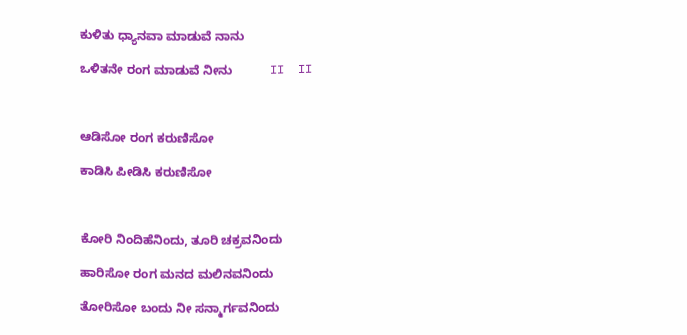ಕುಳಿತು ಧ್ಯಾನವಾ ಮಾಡುವೆ ನಾನು

ಒಳಿತನೇ ರಂಗ ಮಾಡುವೆ ನೀನು           II  II



ಆಡಿಸೋ ರಂಗ ಕರುಣಿಸೋ

ಕಾಡಿಸಿ ಪೀಡಿಸಿ ಕರುಣಿಸೋ



ಕೋರಿ ನಿಂದಿಹೆನಿಂದು, ತೂರಿ ಚಕ್ರವನಿಂದು

ಹಾರಿಸೋ ರಂಗ ಮನದ ಮಲಿನವನಿಂದು

ತೋರಿಸೋ ಬಂದು ನೀ ಸನ್ಮಾರ್ಗವನಿಂದು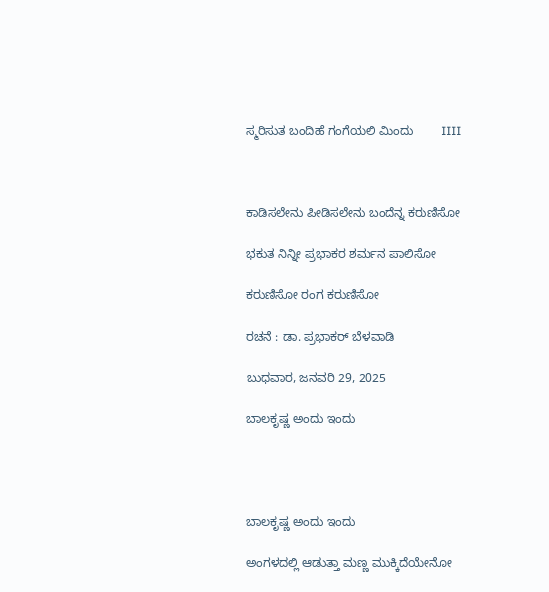ಸ್ಮರಿಸುತ ಬಂದಿಹೆ ಗಂಗೆಯಲಿ ಮಿಂದು        IIII



ಕಾಡಿಸಲೇನು ಪೀಡಿಸಲೇನು ಬಂದೆನ್ನ ಕರುಣಿಸೋ

ಭಕುತ ನಿನ್ನೀ ಪ್ರಭಾಕರ ಶರ್ಮನ ಪಾಲಿಸೋ

ಕರುಣಿಸೋ ರಂಗ ಕರುಣಿಸೋ

ರಚನೆ : ಡಾ. ಪ್ರಭಾಕರ್ ಬೆಳವಾಡಿ

ಬುಧವಾರ, ಜನವರಿ 29, 2025

ಬಾಲಕೃಷ್ಣ ಅಂದು ಇಂದು




ಬಾಲಕೃಷ್ಣ ಅಂದು ಇಂದು

ಅಂಗಳದಲ್ಲಿ ಆಡುತ್ತಾ ಮಣ್ಣ ಮುಕ್ಕಿದೆಯೇನೋ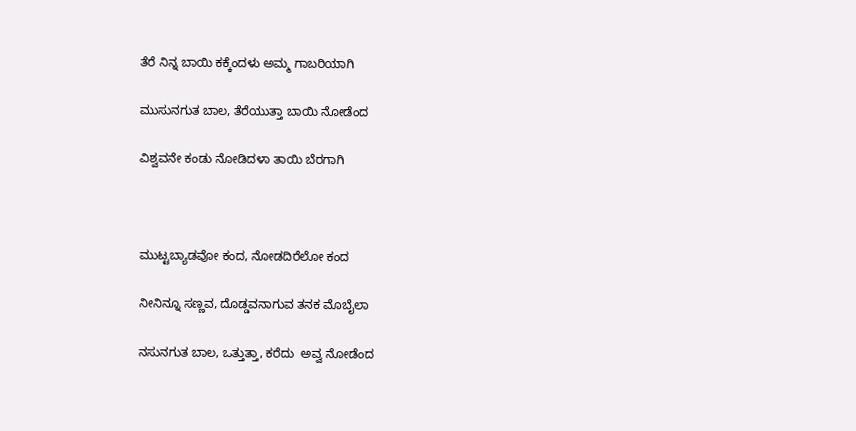ತೆರೆ ನಿನ್ನ ಬಾಯಿ ಕಕ್ಕೆಂದಳು ಅಮ್ಮ ಗಾಬರಿಯಾಗಿ

ಮುಸುನಗುತ ಬಾಲ, ತೆರೆಯುತ್ತಾ ಬಾಯಿ ನೋಡೆಂದ

ವಿಶ್ವವನೇ ಕಂಡು ನೋಡಿದಳಾ ತಾಯಿ ಬೆರಗಾಗಿ



ಮುಟ್ಟಬ್ಯಾಡವೋ ಕಂದ, ನೋಡದಿರೆಲೋ ಕಂದ

ನೀನಿನ್ನೂ ಸಣ್ಣವ, ದೊಡ್ಡವನಾಗುವ ತನಕ ಮೊಬೈಲಾ

ನಸುನಗುತ ಬಾಲ, ಒತ್ತುತ್ತಾ, ಕರೆದು  ಅವ್ವ ನೋಡೆಂದ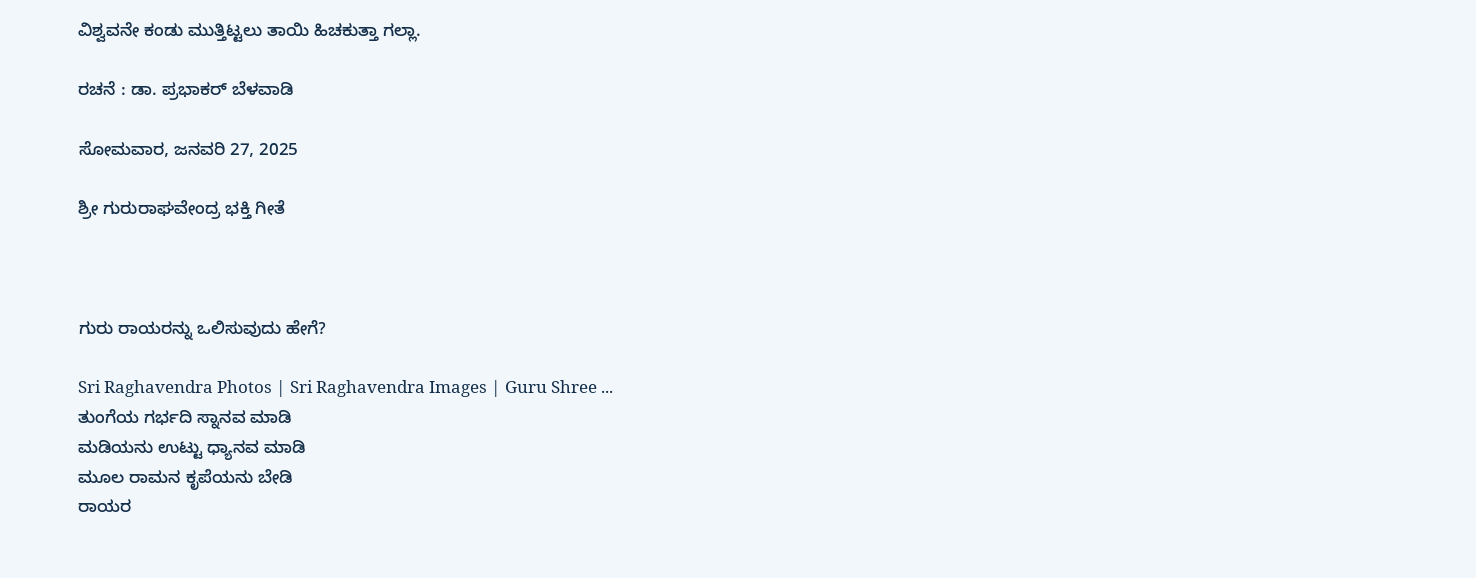ವಿಶ್ವವನೇ ಕಂಡು ಮುತ್ತಿಟ್ಟಲು ತಾಯಿ ಹಿಚಕುತ್ತಾ ಗಲ್ಲಾ.

ರಚನೆ : ಡಾ. ಪ್ರಭಾಕರ್ ಬೆಳವಾಡಿ

ಸೋಮವಾರ, ಜನವರಿ 27, 2025

ಶ್ರೀ ಗುರುರಾಘವೇಂದ್ರ ಭಕ್ತಿ ಗೀತೆ



ಗುರು ರಾಯರನ್ನು ಒಲಿಸುವುದು ಹೇಗೆ?

Sri Raghavendra Photos | Sri Raghavendra Images | Guru Shree ...
ತುಂಗೆಯ ಗರ್ಭದಿ ಸ್ನಾನವ ಮಾಡಿ
ಮಡಿಯನು ಉಟ್ಟು ಧ್ಯಾನವ ಮಾಡಿ
ಮೂಲ ರಾಮನ ಕೃಪೆಯನು ಬೇಡಿ
ರಾಯರ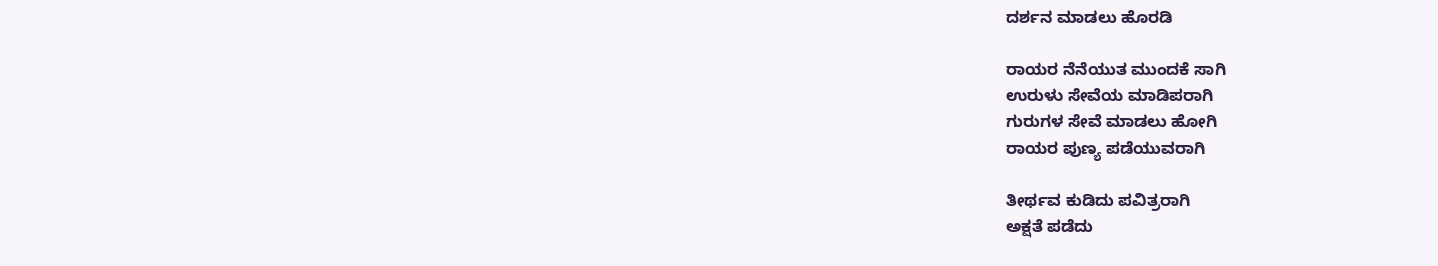ದರ್ಶನ ಮಾಡಲು ಹೊರಡಿ

ರಾಯರ ನೆನೆಯುತ ಮುಂದಕೆ ಸಾಗಿ
ಉರುಳು ಸೇವೆಯ ಮಾಡಿಪರಾಗಿ
ಗುರುಗಳ ಸೇವೆ ಮಾಡಲು ಹೋಗಿ
ರಾಯರ ಪುಣ್ಯ ಪಡೆಯುವರಾಗಿ

ತೀರ್ಥವ ಕುಡಿದು ಪವಿತ್ರರಾಗಿ
ಅಕ್ಷತೆ ಪಡೆದು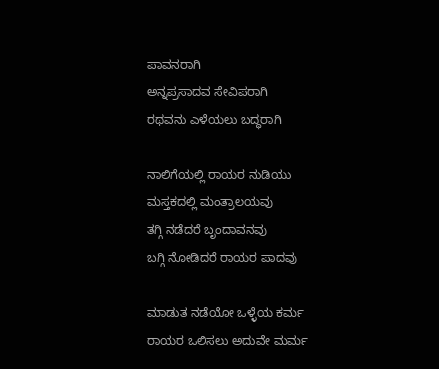ಪಾವನರಾಗಿ
ಅನ್ನಪ್ರಸಾದವ ಸೇವಿಪರಾಗಿ
ರಥವನು ಎಳೆಯಲು ಬದ್ಧರಾಗಿ

ನಾಲಿಗೆಯಲ್ಲಿ ರಾಯರ ನುಡಿಯು
ಮಸ್ತಕದಲ್ಲಿ ಮಂತ್ರಾಲಯವು
ತಗ್ಗಿ ನಡೆದರೆ ಬೃಂದಾವನವು
ಬಗ್ಗಿ ನೋಡಿದರೆ ರಾಯರ ಪಾದವು

ಮಾಡುತ ನಡೆಯೋ ಒಳ್ಳೆಯ ಕರ್ಮ
ರಾಯರ ಒಲಿಸಲು ಅದುವೇ ಮರ್ಮ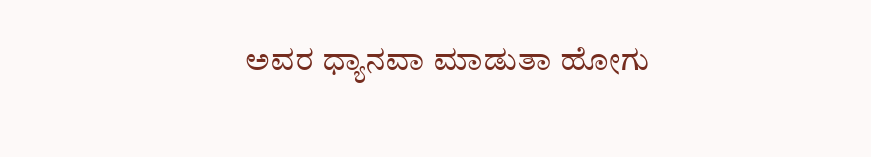ಅವರ ಧ್ಯಾನವಾ ಮಾಡುತಾ ಹೋಗು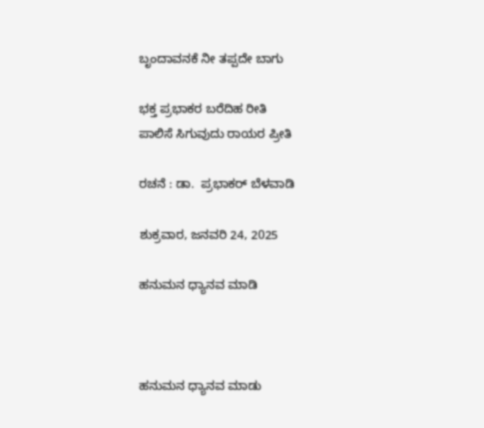ಬೃಂದಾವನಕೆ ನೀ ತಪ್ಪದೇ ಬಾಗು

ಭಕ್ತ ಪ್ರಭಾಕರ ಬರೆದಿಹ ರೀತಿ
ಪಾಲಿಸೆ ಸಿಗುವುದು ರಾಯರ ಪ್ರೀತಿ

ರಚನೆ : ಡಾ.  ಪ್ರಭಾಕರ್ ಬೆಳವಾಡಿ

ಶುಕ್ರವಾರ, ಜನವರಿ 24, 2025

ಹನುಮನ ಧ್ಯಾನವ ಮಾಡಿ



ಹನುಮನ ಧ್ಯಾನವ ಮಾಡು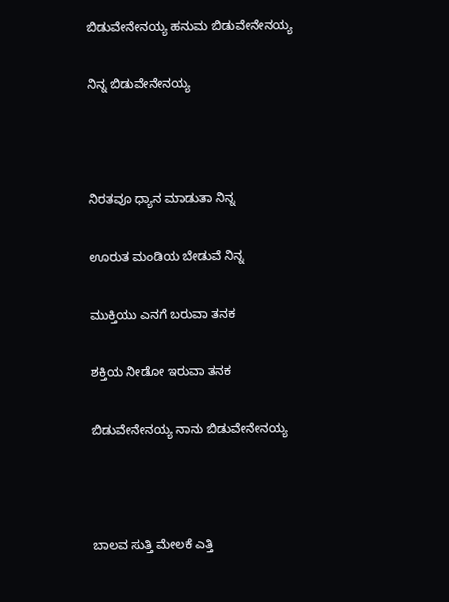ಬಿಡುವೇನೇನಯ್ಯ ಹನುಮ ಬಿಡುವೇನೇನಯ್ಯ

ನಿನ್ನ ಬಿಡುವೇನೇನಯ್ಯ



ನಿರತವೂ ಧ್ಯಾನ ಮಾಡುತಾ ನಿನ್ನ

ಊರುತ ಮಂಡಿಯ ಬೇಡುವೆ ನಿನ್ನ

ಮುಕ್ತಿಯು ಎನಗೆ ಬರುವಾ ತನಕ

ಶಕ್ತಿಯ ನೀಡೋ ಇರುವಾ ತನಕ

ಬಿಡುವೇನೇನಯ್ಯ ನಾನು ಬಿಡುವೇನೇನಯ್ಯ



ಬಾಲವ ಸುತ್ತಿ ಮೇಲಕೆ ಎತ್ತಿ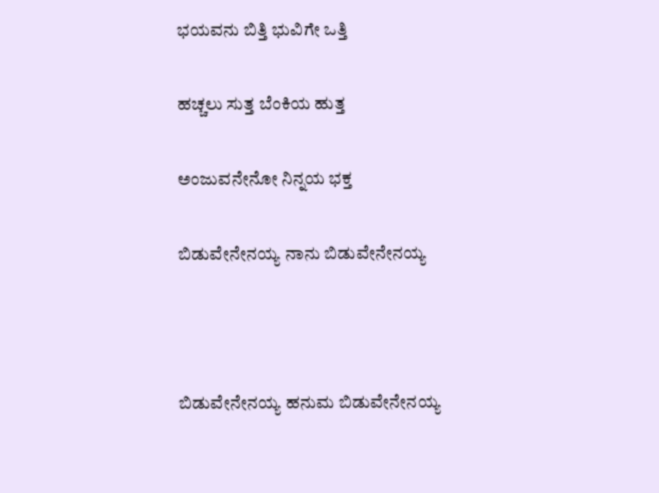ಭಯವನು ಬಿತ್ತಿ ಭುವಿಗೇ ಒತ್ತಿ

ಹಚ್ಚಲು ಸುತ್ತ ಬೆಂಕಿಯ ಹುತ್ತ

ಅಂಜುವನೇನೋ ನಿನ್ನಯ ಭಕ್ತ

ಬಿಡುವೇನೇನಯ್ಯ ನಾನು ಬಿಡುವೇನೇನಯ್ಯ



ಬಿಡುವೇನೇನಯ್ಯ ಹನುಮ ಬಿಡುವೇನೇನಯ್ಯ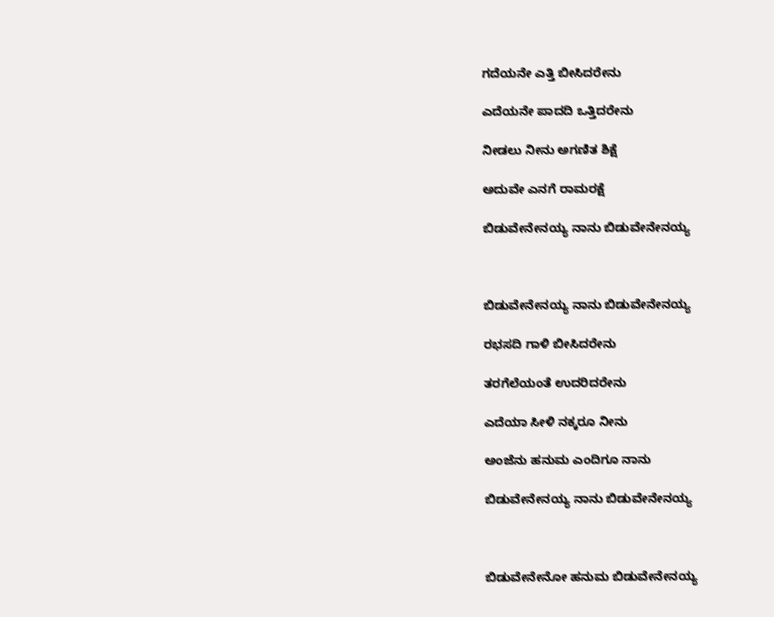ಗದೆಯನೇ ಎತ್ತಿ ಬೀಸಿದರೇನು

ಎದೆಯನೇ ಪಾದದಿ ಒತ್ತಿದರೇನು

ನೀಡಲು ನೀನು ಅಗಣಿತ ಶಿಕ್ಷೆ

ಅದುವೇ ಎನಗೆ ರಾಮರಕ್ಷೆ

ಬಿಡುವೇನೇನಯ್ಯ ನಾನು ಬಿಡುವೇನೇನಯ್ಯ



ಬಿಡುವೇನೇನಯ್ಯ ನಾನು ಬಿಡುವೇನೇನಯ್ಯ

ರಭಸದಿ ಗಾಳಿ ಬೀಸಿದರೇನು

ತರಗೆಲೆಯಂತೆ ಉದರಿದರೇನು

ಎದೆಯಾ ಸೀಳಿ ನಕ್ಕರೂ ನೀನು

ಅಂಜೆನು ಹನುಮ ಎಂದಿಗೂ ನಾನು

ಬಿಡುವೇನೇನಯ್ಯ ನಾನು ಬಿಡುವೇನೇನಯ್ಯ



ಬಿಡುವೇನೇನೋ ಹನುಮ ಬಿಡುವೇನೇನಯ್ಯ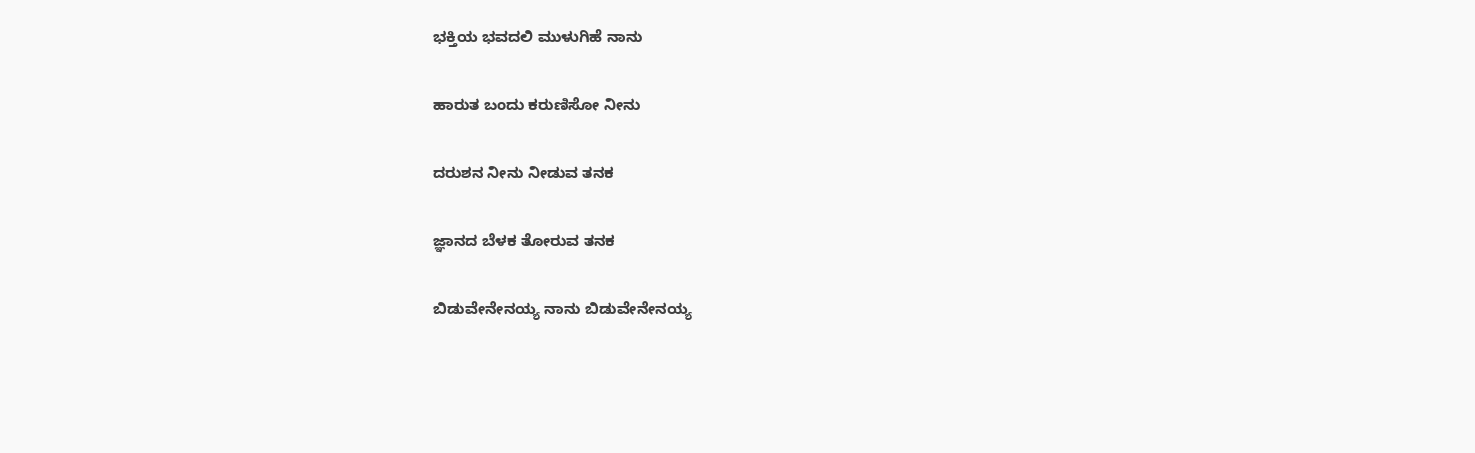ಭಕ್ತಿಯ ಭವದಲಿ ಮುಳುಗಿಹೆ ನಾನು

ಹಾರುತ ಬಂದು ಕರುಣಿಸೋ ನೀನು

ದರುಶನ ನೀನು ನೀಡುವ ತನಕ

ಜ್ಞಾನದ ಬೆಳಕ ತೋರುವ ತನಕ

ಬಿಡುವೇನೇನಯ್ಯ ನಾನು ಬಿಡುವೇನೇನಯ್ಯ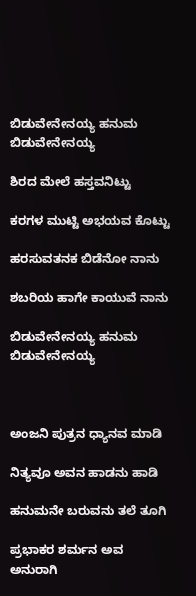ಬಿಡುವೇನೇನಯ್ಯ ಹನುಮ ಬಿಡುವೇನೇನಯ್ಯ

ಶಿರದ ಮೇಲೆ ಹಸ್ತವನಿಟ್ಟು

ಕರಗಳ ಮುಟ್ಟಿ ಅಭಯವ ಕೊಟ್ಟು

ಹರಸುವತನಕ ಬಿಡೆನೋ ನಾನು

ಶಬರಿಯ ಹಾಗೇ ಕಾಯುವೆ ನಾನು

ಬಿಡುವೇನೇನಯ್ಯ ಹನುಮ ಬಿಡುವೇನೇನಯ್ಯ



ಅಂಜನಿ ಪುತ್ರನ ಧ್ಯಾನವ ಮಾಡಿ

ನಿತ್ಯವೂ ಅವನ ಹಾಡನು ಹಾಡಿ

ಹನುಮನೇ ಬರುವನು ತಲೆ ತೂಗಿ

ಪ್ರಭಾಕರ ಶರ್ಮನ ಅವ ಅನುರಾಗಿ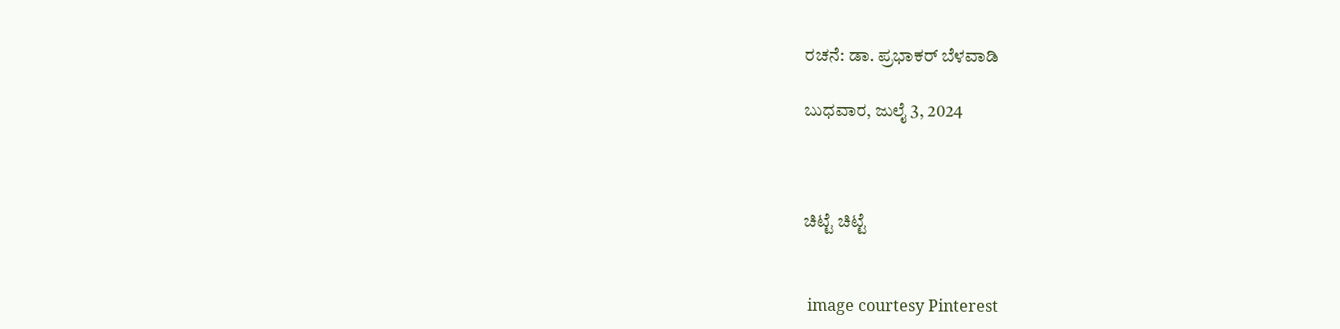ರಚನೆ: ಡಾ. ಪ್ರಭಾಕರ್ ಬೆಳವಾಡಿ

ಬುಧವಾರ, ಜುಲೈ 3, 2024



ಚಿಟ್ಟೆ ಚಿಟ್ಟೆ


 image courtesy Pinterest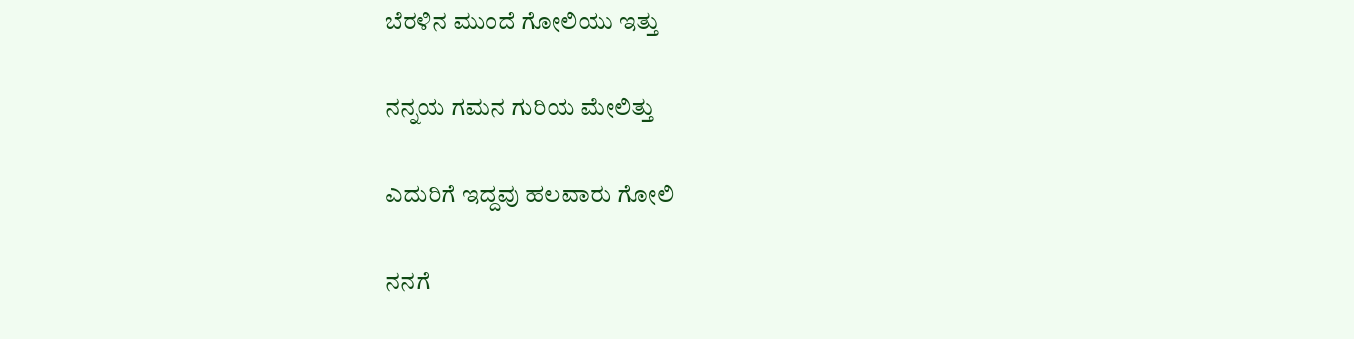ಬೆರಳಿನ ಮುಂದೆ ಗೋಲಿಯು ಇತ್ತು

ನನ್ನಯ ಗಮನ ಗುರಿಯ ಮೇಲಿತ್ತು

ಎದುರಿಗೆ ಇದ್ದವು ಹಲವಾರು ಗೋಲಿ

ನನಗೆ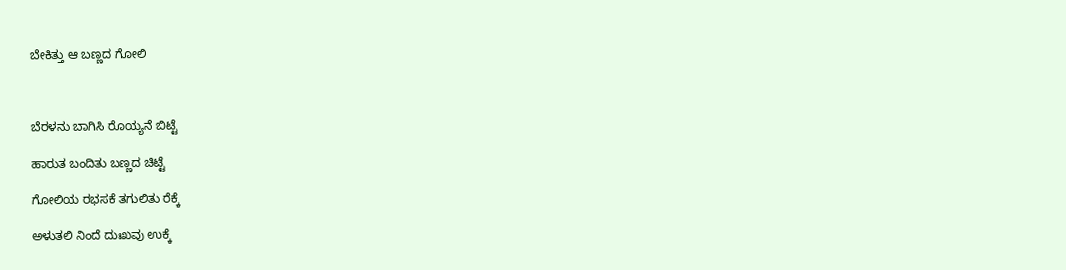ಬೇಕಿತ್ತು ಆ ಬಣ್ಣದ ಗೋಲಿ



ಬೆರಳನು ಬಾಗಿಸಿ ರೊಯ್ಯನೆ ಬಿಟ್ಟೆ

ಹಾರುತ ಬಂದಿತು ಬಣ್ಣದ ಚಿಟ್ಟೆ

ಗೋಲಿಯ ರಭಸಕೆ ತಗುಲಿತು ರೆಕ್ಕೆ

ಅಳುತಲಿ ನಿಂದೆ ದುಃಖವು ಉಕ್ಕೆ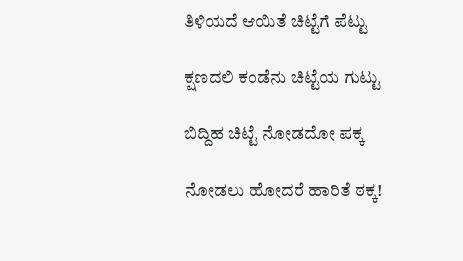ತಿಳಿಯದೆ ಆಯಿತೆ ಚಿಟ್ಟೆಗೆ ಪೆಟ್ಟು

ಕ್ಷಣದಲಿ ಕಂಡೆನು ಚಿಟ್ಟೆಯ ಗುಟ್ಟು

ಬಿದ್ದಿಹ ಚಿಟ್ಟೆ ನೋಡದೋ ಪಕ್ಕ

ನೋಡಲು ಹೋದರೆ ಹಾರಿತೆ ಠಕ್ಕ!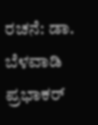ರಚನೆ: ಡಾ. ಬೆಳವಾಡಿ ಪ್ರಭಾಕರ್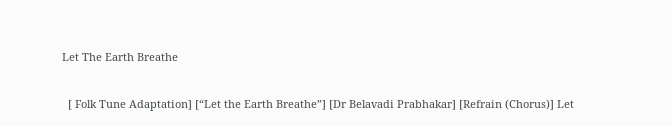Let The Earth Breathe

  [ Folk Tune Adaptation] [“Let the Earth Breathe”] [Dr Belavadi Prabhakar] [Refrain (Chorus)] Let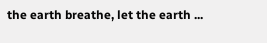the earth breathe, let the earth ...